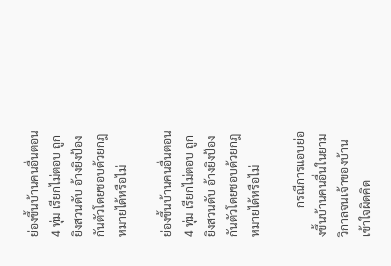ย่องขึ้นบ้านคนอื่นตอน 4 ทุ่ม เรียกไม่ตอบ ถูกยิงสวนดับ อ้างยิงป้องกันตัวโดยชอบด้วยกฎหมายได้หรือไม่

ย่องขึ้นบ้านคนอื่นตอน 4 ทุ่ม เรียกไม่ตอบ ถูกยิงสวนดับ อ้างยิงป้องกันตัวโดยชอบด้วยกฎหมายได้หรือไม่

          กรณีการแอบย่องขึ้นบ้านคนอื่นในยามวิกาลจนเจ้าของบ้านเข้าใจผิดคิด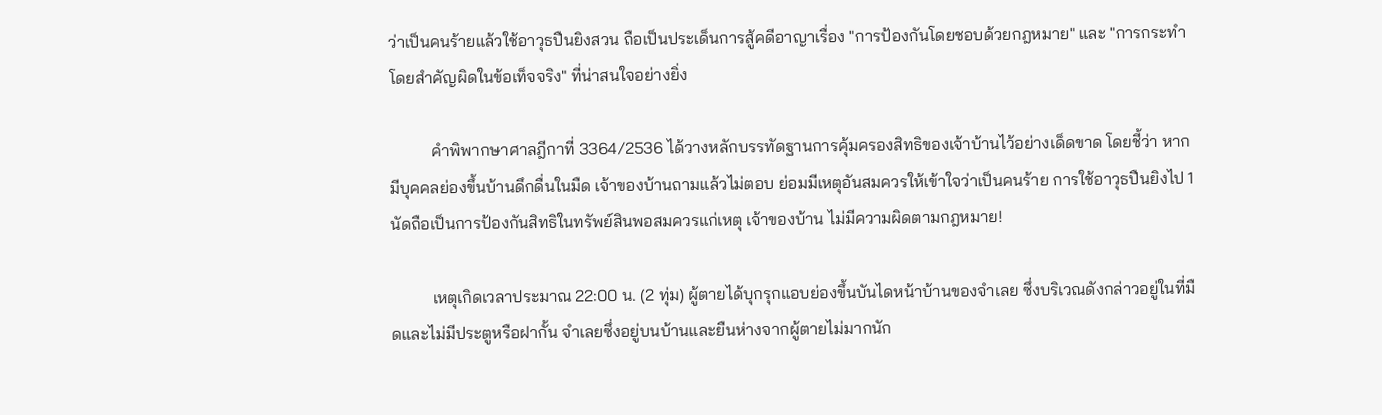ว่าเป็นคนร้ายแล้วใช้อาวุธปืนยิงสวน ถือเป็นประเด็นการสู้คดีอาญาเรื่อง "การป้องกันโดยชอบด้วยกฎหมาย" และ "การกระทำโดยสำคัญผิดในข้อเท็จจริง" ที่น่าสนใจอย่างยิ่ง

          คำพิพากษาศาลฎีกาที่ 3364/2536 ได้วางหลักบรรทัดฐานการคุ้มครองสิทธิของเจ้าบ้านไว้อย่างเด็ดขาด โดยชี้ว่า หากมีบุคคลย่องขึ้นบ้านดึกดื่นในมืด เจ้าของบ้านถามแล้วไม่ตอบ ย่อมมีเหตุอันสมควรให้เข้าใจว่าเป็นคนร้าย การใช้อาวุธปืนยิงไป 1 นัดถือเป็นการป้องกันสิทธิในทรัพย์สินพอสมควรแก่เหตุ เจ้าของบ้าน ไม่มีความผิดตามกฎหมาย!

          เหตุเกิดเวลาประมาณ 22:00 น. (2 ทุ่ม) ผู้ตายได้บุกรุกแอบย่องขึ้นบันไดหน้าบ้านของจำเลย ซึ่งบริเวณดังกล่าวอยู่ในที่มืดและไม่มีประตูหรือฝากั้น จำเลยซึ่งอยู่บนบ้านและยืนห่างจากผู้ตายไม่มากนัก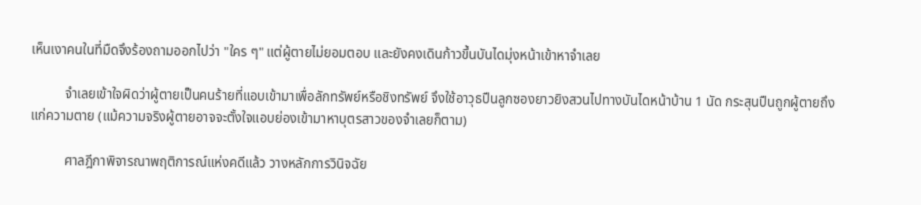เห็นเงาคนในที่มืดจึงร้องถามออกไปว่า "ใคร ๆ" แต่ผู้ตายไม่ยอมตอบ และยังคงเดินก้าวขึ้นบันไดมุ่งหน้าเข้าหาจำเลย

          จำเลยเข้าใจผิดว่าผู้ตายเป็นคนร้ายที่แอบเข้ามาเพื่อลักทรัพย์หรือชิงทรัพย์ จึงใช้อาวุธปืนลูกซองยาวยิงสวนไปทางบันไดหน้าบ้าน 1 นัด กระสุนปืนถูกผู้ตายถึงแก่ความตาย (แม้ความจริงผู้ตายอาจจะตั้งใจแอบย่องเข้ามาหาบุตรสาวของจำเลยก็ตาม)

          ศาลฎีกาพิจารณาพฤติการณ์แห่งคดีแล้ว วางหลักการวินิจฉัย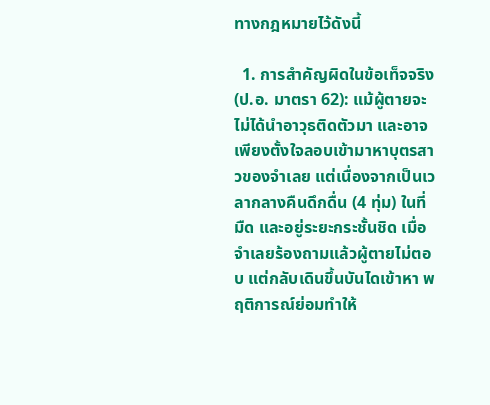ทางกฎหมายไว้ดังนี้

  1. การสำคัญผิดในข้อเท็จจริง (ป.อ. มาตรา 62): แม้ผู้ตายจะไม่ได้นำอาวุธติดตัวมา และอาจเพียงตั้งใจลอบเข้ามาหาบุตรสาวของจำเลย แต่เนื่องจากเป็นเวลากลางคืนดึกดื่น (4 ทุ่ม) ในที่มืด และอยู่ระยะกระชั้นชิด เมื่อจำเลยร้องถามแล้วผู้ตายไม่ตอบ แต่กลับเดินขึ้นบันไดเข้าหา พฤติการณ์ย่อมทำให้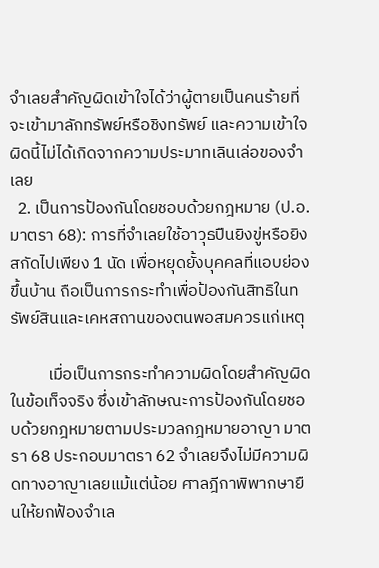จำเลยสำคัญผิดเข้าใจได้ว่าผู้ตายเป็นคนร้ายที่จะเข้ามาลักทรัพย์หรือชิงทรัพย์ และความเข้าใจผิดนี้ไม่ได้เกิดจากความประมาทเลินเล่อของจำเลย
  2. เป็นการป้องกันโดยชอบด้วยกฎหมาย (ป.อ. มาตรา 68): การที่จำเลยใช้อาวุธปืนยิงขู่หรือยิงสกัดไปเพียง 1 นัด เพื่อหยุดยั้งบุคคลที่แอบย่องขึ้นบ้าน ถือเป็นการกระทำเพื่อป้องกันสิทธิในทรัพย์สินและเคหสถานของตนพอสมควรแก่เหตุ

          เมื่อเป็นการกระทำความผิดโดยสำคัญผิดในข้อเท็จจริง ซึ่งเข้าลักษณะการป้องกันโดยชอบด้วยกฎหมายตามประมวลกฎหมายอาญา มาตรา 68 ประกอบมาตรา 62 จำเลยจึงไม่มีความผิดทางอาญาเลยแม้แต่น้อย ศาลฎีกาพิพากษายืนให้ยกฟ้องจำเล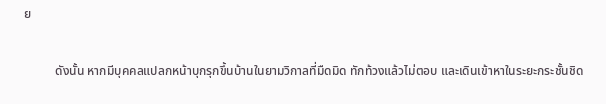ย

          ดังนั้น หากมีบุคคลแปลกหน้าบุกรุกขึ้นบ้านในยามวิกาลที่มืดมิด ทักท้วงแล้วไม่ตอบ และเดินเข้าหาในระยะกระชั้นชิด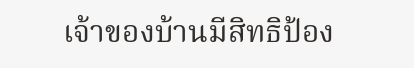เจ้าของบ้านมีสิทธิป้อง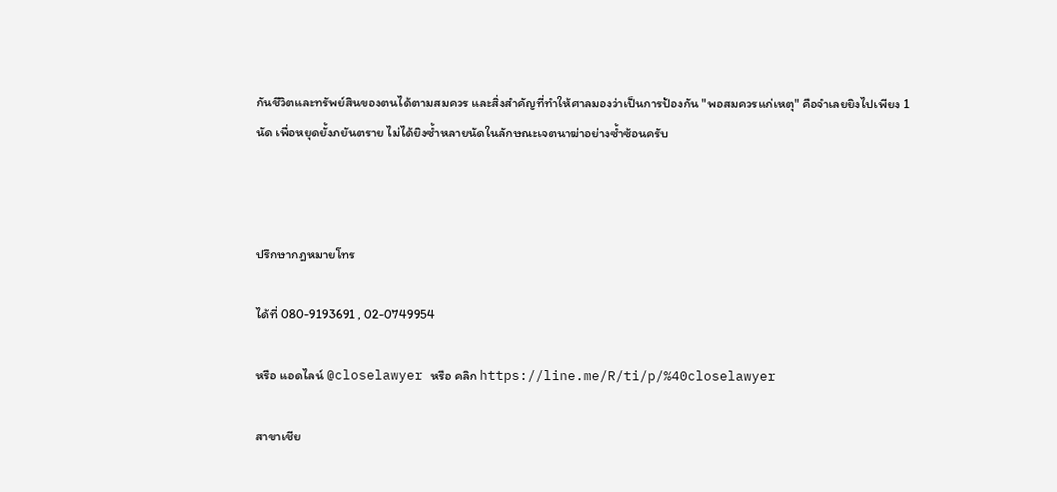กันชีวิตและทรัพย์สินของตนได้ตามสมควร และสิ่งสำคัญที่ทำให้ศาลมองว่าเป็นการป้องกัน "พอสมควรแก่เหตุ" คือจำเลยยิงไปเพียง 1 นัด เพื่อหยุดยั้งภยันตราย ไม่ได้ยิงซ้ำหลายนัดในลักษณะเจตนาฆ่าอย่างซ้ำซ้อนครับ



ปรึกษากฎหมายโทร

ได้ที่ 080-9193691 , 02-0749954

หรือ แอดไลน์ @closelawyer หรือ คลิก https://line.me/R/ti/p/%40closelawyer

สาขาเชีย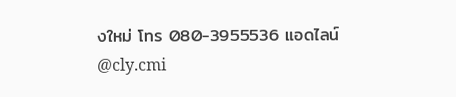งใหม่ โทร 080-3955536 แอดไลน์ @cly.cmi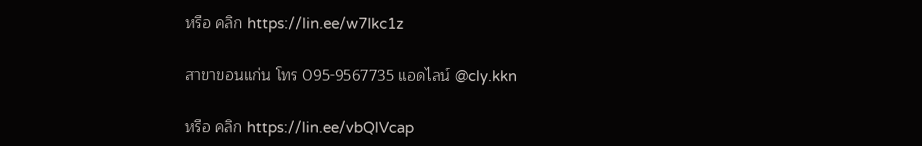หรือ คลิก https://lin.ee/w7Ikc1z

สาขาขอนแก่น โทร 095-9567735 แอดไลน์ @cly.kkn

หรือ คลิก https://lin.ee/vbQlVcap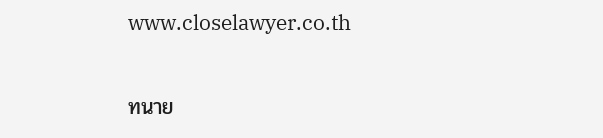www.closelawyer.co.th

ทนาย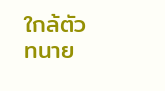ใกล้ตัว ทนาย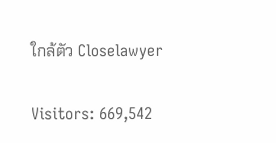ใกล้ตัว Closelawyer

Visitors: 669,542